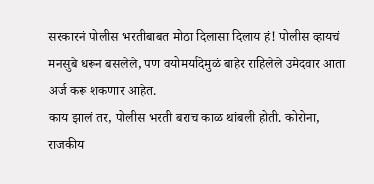सरकारनं पोलीस भरतीबाबत मोठा दिलासा दिलाय हं! पोलीस व्हायचं मनसुबे धरून बसलेले, पण वयोमर्यादेमुळं बाहेर राहिलेले उमेदवार आता अर्ज करू शकणार आहेत.
काय झालं तर, पोलीस भरती बराच काळ थांबली होती. कोरोना, राजकीय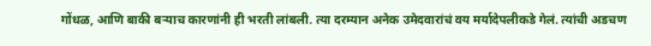गोंधळ, आणि बाकी बऱ्याच कारणांनी ही भरती लांबली. त्या दरम्यान अनेक उमेदवारांचं वय मर्यादेपलीकडे गेलं. त्यांची अडचण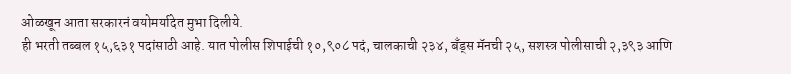ओळखून आता सरकारनं वयोमर्यादेत मुभा दिलीये.
ही भरती तब्बल १५,६३१ पदांसाठी आहे. यात पोलीस शिपाईची १०,९०८ पदं, चालकाची २३४, बँड्स मॅनची २५, सशस्त्र पोलीसाची २,३९३ आणि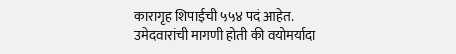कारागृह शिपाईची ५५४ पदं आहेत.
उमेदवारांची मागणी होती की वयोमर्यादा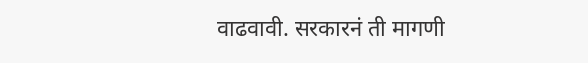वाढवावी. सरकारनं ती मागणी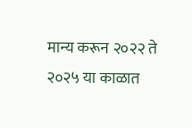मान्य करून २०२२ ते २०२५ या काळात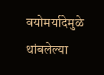वयोमर्यादेमुळे थांबलेल्या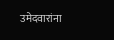उमेदवारांना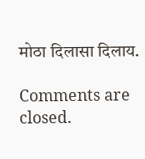मोठा दिलासा दिलाय.

Comments are closed.